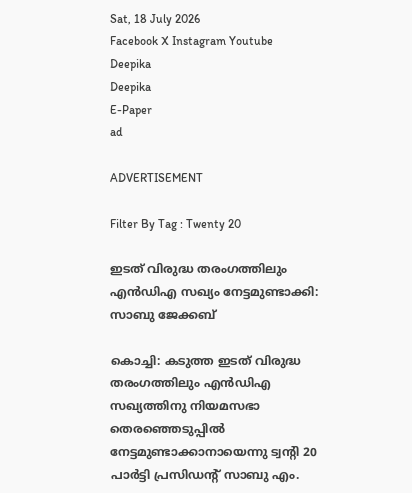Sat, 18 July 2026
Facebook X Instagram Youtube
Deepika
Deepika
E-Paper
ad

ADVERTISEMENT

Filter By Tag : Twenty 20

ഇടത് വിരുദ്ധ തരംഗത്തിലും എന്‍ഡിഎ സഖ്യം നേട്ടമുണ്ടാക്കി: സാബു ജേക്കബ്

കൊച്ചി: കടുത്ത ഇടത് വിരുദ്ധ തരംഗത്തിലും എന്‍ഡിഎ സഖ്യത്തിനു നിയമസഭാ തെരഞ്ഞെടുപ്പില്‍ നേട്ടമുണ്ടാക്കാനായെന്നു ട്വന്‍റി 20 പാർട്ടി പ്രസിഡന്‍റ് സാബു എം.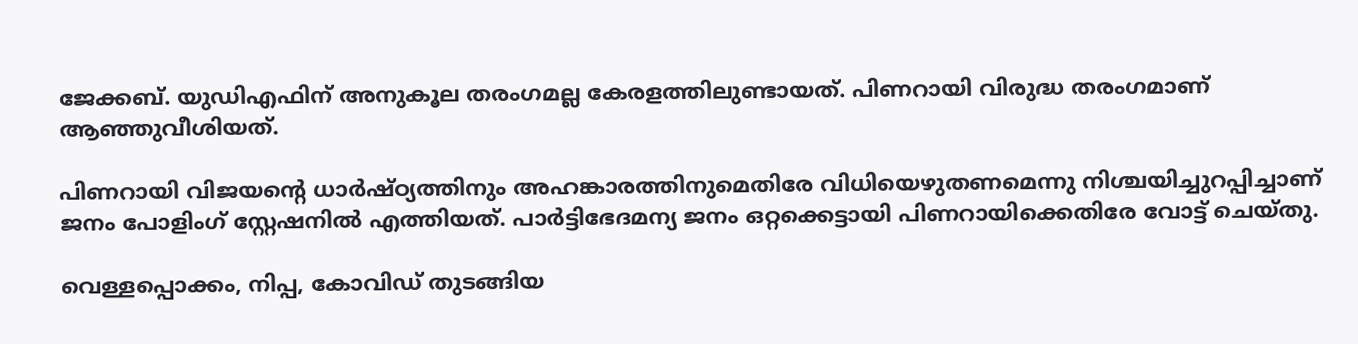ജേക്കബ്. യുഡിഎഫിന് അനുകൂല തരംഗമല്ല കേരളത്തിലുണ്ടായത്. പിണറായി വിരുദ്ധ തരംഗമാണ് ആഞ്ഞുവീശിയത്.

പിണറായി വിജയന്‍റെ ധാര്‍ഷ്ഠ്യത്തിനും അഹങ്കാരത്തിനുമെതിരേ വിധിയെഴുതണമെന്നു നിശ്ചയിച്ചുറപ്പിച്ചാണ് ജനം പോളിംഗ് സ്റ്റേഷനില്‍ എത്തിയത്. പാര്‍ട്ടിഭേദമന്യ ജനം ഒറ്റക്കെട്ടായി പിണറായിക്കെതിരേ വോട്ട് ചെയ്തു.

വെള്ളപ്പൊക്കം, നിപ്പ, കോവിഡ് തുടങ്ങിയ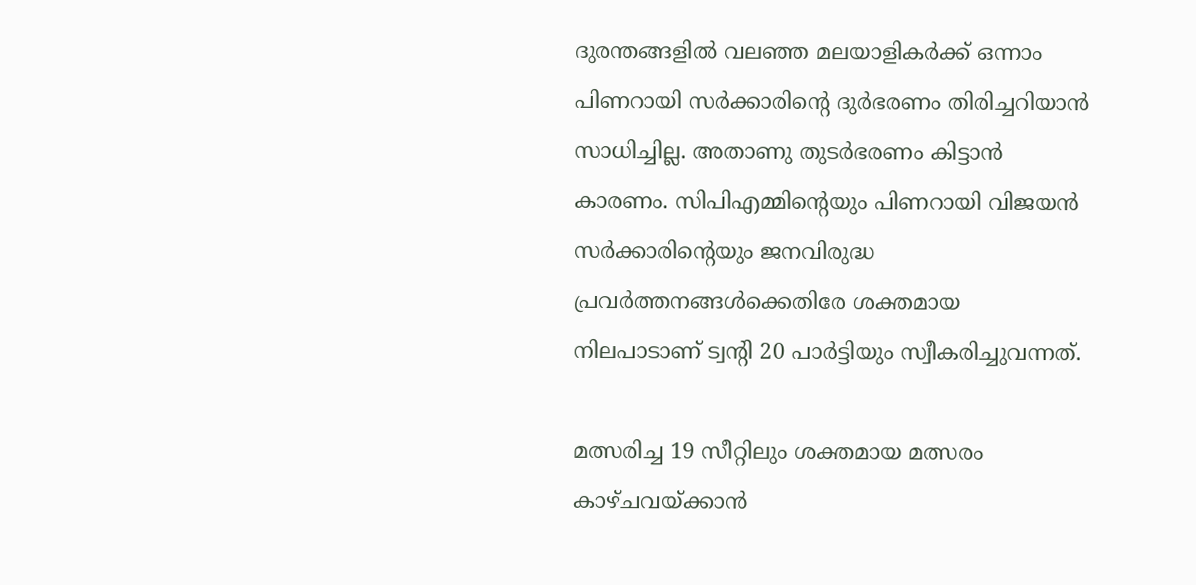ദുരന്തങ്ങളില്‍ വലഞ്ഞ മലയാളികര്‍ക്ക് ഒന്നാം പിണറായി സര്‍ക്കാരിന്‍റെ ദുര്‍ഭരണം തിരിച്ചറിയാന്‍ സാധിച്ചില്ല. അതാണു തുടര്‍ഭരണം കിട്ടാന്‍ കാരണം. സിപിഎമ്മിന്‍റെയും പിണറായി വിജയന്‍ സര്‍ക്കാരിന്‍റെയും ജനവിരുദ്ധ പ്രവര്‍ത്തനങ്ങള്‍ക്കെതിരേ ശക്തമായ നിലപാടാണ് ട്വന്‍റി 20 പാര്‍ട്ടിയും സ്വീകരിച്ചുവന്നത്.

മത്സരിച്ച 19 സീറ്റിലും ശക്തമായ മത്സരം കാഴ്ചവയ്ക്കാന്‍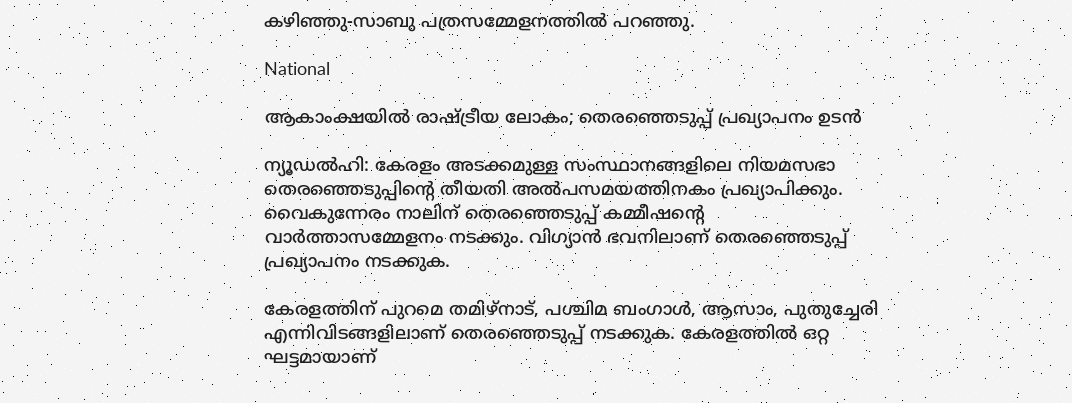കഴിഞ്ഞു-സാബു പത്രസമ്മേളനത്തിൽ പറഞ്ഞു.

National

ആകാംക്ഷയിൽ രാഷ്ട്രീയ ലോകം; തെരഞ്ഞെടുപ്പ് പ്രഖ്യാപനം ഉടൻ

ന്യൂഡൽഹി: കേരളം അടക്കമുള്ള സംസ്ഥാനങ്ങളിലെ നിയമസഭാ തെരഞ്ഞെടുപ്പിന്‍റെ തീയതി അൽപസമയത്തിനകം പ്രഖ്യാപിക്കും. വൈകുന്നേരം നാലിന് തെരഞ്ഞെടുപ്പ് കമ്മീഷന്‍റെ വാർത്താസമ്മേളനം നടക്കും. വിഗ്യാൻ ഭവനിലാണ് തെരഞ്ഞെടുപ്പ് പ്രഖ്യാപനം നടക്കുക.

കേരളത്തിന് പുറമെ തമിഴ്നാട്, പശ്ചിമ ബംഗാൾ, ആസാം, പുതുച്ചേരി എന്നിവിടങ്ങളിലാണ് തെരഞ്ഞെടുപ്പ് നടക്കുക. കേരളത്തിൽ ഒറ്റ ഘട്ടമായാണ്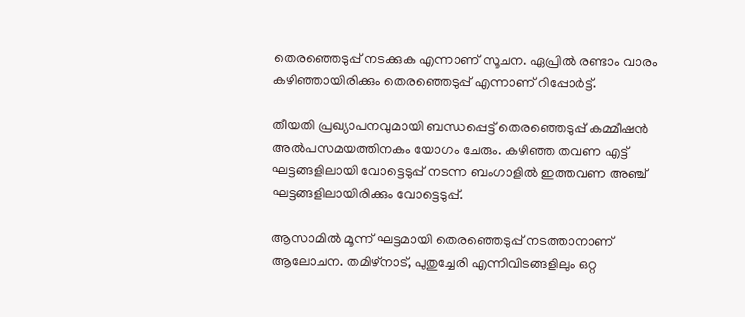തെരഞ്ഞെടുപ്പ് നടക്കുക എന്നാണ് സൂചന. ഏപ്രിൽ രണ്ടാം വാരം കഴിഞ്ഞായിരിക്കും തെരഞ്ഞെടുപ്പ് എന്നാണ് റിപ്പോർട്ട്.

തീയതി പ്രഖ്യാപനവുമായി ബന്ധപ്പെട്ട് തെരഞ്ഞെടുപ്പ് കമ്മീഷൻ അൽപസമയത്തിനകം യോഗം ചേരും. കഴിഞ്ഞ തവണ എട്ട് ഘട്ടങ്ങളിലായി വോട്ടെടുപ്പ് നടന്ന ബംഗാളില്‍ ഇത്തവണ അഞ്ച് ഘട്ടങ്ങളിലായിരിക്കും വോട്ടെടുപ്പ്.

ആസാമില്‍ മൂന്ന് ഘട്ടമായി തെരഞ്ഞെടുപ്പ് നടത്താനാണ് ആലോചന. തമിഴ്നാട്, പുതുച്ചേരി എന്നിവിടങ്ങളിലും ഒറ്റ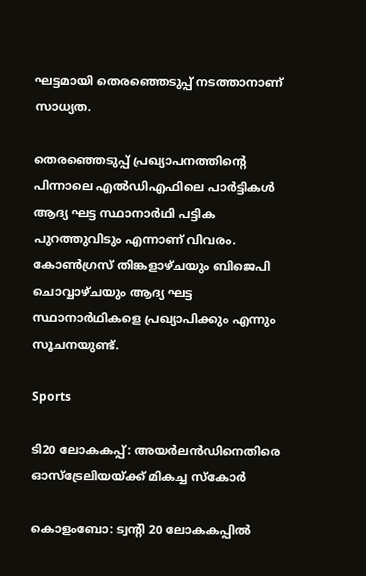ഘട്ടമായി തെരഞ്ഞെടുപ്പ് നടത്താനാണ് സാധ്യത.

തെരഞ്ഞെടുപ്പ് പ്രഖ്യാപനത്തിന്‍റെ പിന്നാലെ എൽ‌ഡിഎഫിലെ പാർട്ടികൾ ആദ്യ ഘട്ട സ്ഥാനാർഥി പട്ടിക പുറത്തുവിടും എന്നാണ് വിവരം. കോൺഗ്രസ് തിങ്കളാഴ്ചയും ബിജെപി ചൊവ്വാഴ്ചയും ആദ്യ ഘട്ട സ്ഥാനാർഥികളെ പ്രഖ്യാപിക്കും എന്നും സൂചനയുണ്ട്.

Sports

ടി20 ലോകകപ്പ്: അയർലൻഡിനെതിരെ ഓസ്ട്രേലിയയ്ക്ക് മികച്ച സ്കോർ

കൊളംബോ: ട്വന്‍റി 20 ലോകകപ്പിൽ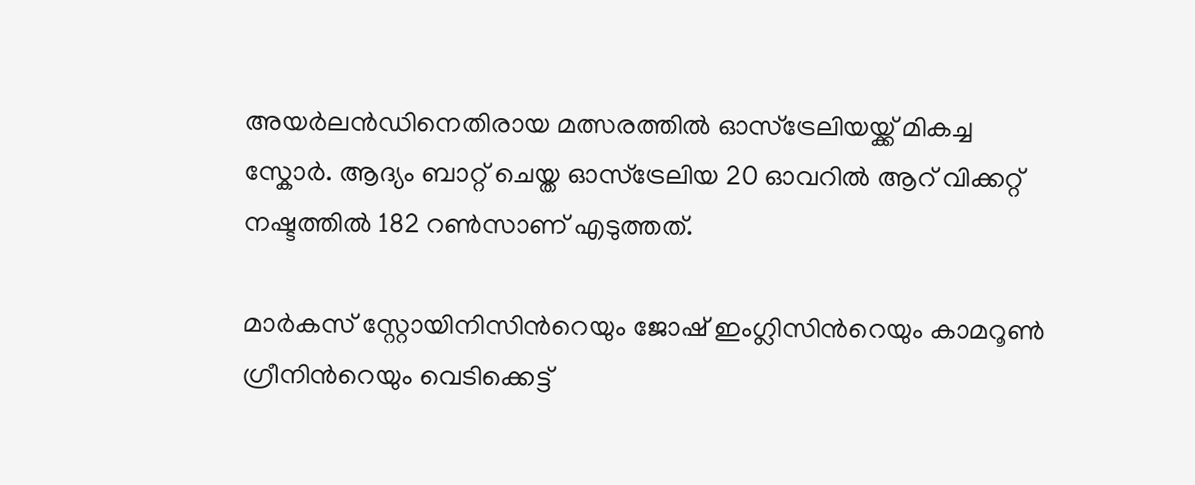അയർലൻഡിനെതിരായ മത്സരത്തിൽ ഓസ്ട്രേലിയയ്ക്ക് മികച്ച സ്കോർ. ആദ്യം ബാറ്റ് ചെയ്ത ഓസ്ട്രേലിയ 20 ഓവറിൽ‌ ആറ് വിക്കറ്റ് നഷ്ടത്തിൽ 182 റൺസാണ് എടുത്തത്.

മാർകസ് സ്റ്റോയിനിസിന്‍റെയും ജോഷ് ഇംഗ്ലിസിന്‍റെയും കാമറൂൺ ഗ്രീനിന്‍റെയും വെടിക്കെട്ട്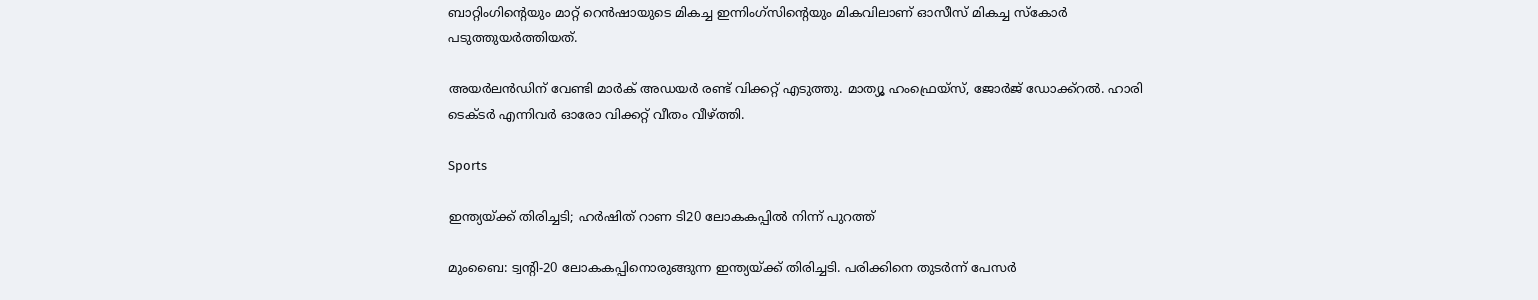ബാറ്റിംഗിന്‍റെയും മാറ്റ് റെൻഷായുടെ മികച്ച ഇന്നിംഗ്സിന്‍റെയും മികവിലാണ് ഓസീസ് മികച്ച സ്കോർ പടുത്തുയർത്തിയത്.

അയർ‌ലൻഡിന് വേണ്ടി മാർക് അഡയർ രണ്ട് വിക്കറ്റ് എടുത്തു. മാത്യൂ ഹംഫ്രെയ്സ്, ജോർജ് ഡോക്ക്റൽ. ഹാരി ടെക്ടർ എന്നിവർ ഓരോ വിക്കറ്റ് വീതം വീഴ്ത്തി.

Sports

ഇന്ത്യയ്ക്ക് തിരിച്ചടി; ഹർഷിത് റാണ ടി20 ലോകകപ്പിൽ നിന്ന് പുറത്ത്

മുംബൈ: ട്വന്‍റി-20 ലോകകപ്പിനൊരുങ്ങുന്ന ഇന്ത്യയ്ക്ക് തിരിച്ചടി. പരിക്കിനെ തുടർന്ന് പേസർ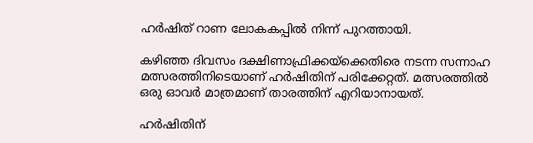ഹർഷിത് റാണ ലോകകപ്പിൽ നിന്ന് പുറത്തായി.

കഴിഞ്ഞ ദിവസം ദക്ഷിണാഫ്രിക്കയ്ക്കെതിരെ നടന്ന സന്നാഹ മത്സരത്തിനിടെയാണ് ഹർഷിതിന് പരിക്കേറ്റത്. മത്സരത്തിൽ ഒരു ഓവർ മാത്രമാണ് താരത്തിന് എറിയാനായത്.

ഹർഷിതിന്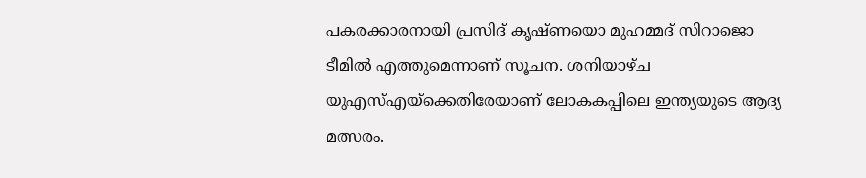പകരക്കാരനായി പ്രസിദ് കൃഷ്ണയൊ മുഹമ്മദ് സിറാജൊ ടീമിൽ എത്തുമെന്നാണ് സൂചന. ശനിയാഴ്ച യുഎസ്എയ്ക്കെതിരേയാണ് ലോകകപ്പിലെ ഇന്ത്യയുടെ ആദ്യ മത്സരം.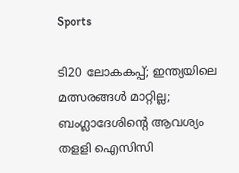Sports

ടി20 ലോകകപ്പ്; ഇന്ത്യയിലെ മത്സരങ്ങള്‍ മാറ്റില്ല; ബംഗ്ലാദേശിന്‍റെ ആവശ്യം തളളി ഐസിസി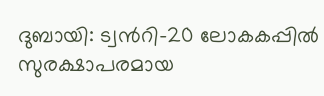ദുബായി: ട്വന്‍റി-20 ലോകകപ്പില്‍ സുരക്ഷാപരമായ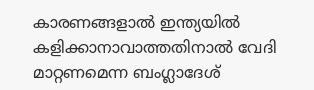കാരണങ്ങളാല്‍ ഇന്ത്യയില്‍ കളിക്കാനാവാത്തതിനാല്‍ വേദി മാറ്റണമെന്ന ബംഗ്ലാദേശ്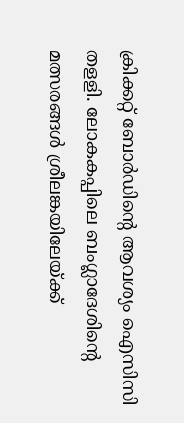ക്രിക്കറ്റ് ബോര്‍ഡിന്‍റെ ആവശ്യം ഐസിസി തളളി. ലോകകപ്പിലെ ബംഗ്ലാദേശിന്‍റെ മത്സരങ്ങള്‍ ശ്രീലങ്കയിലേയ്ക്ക്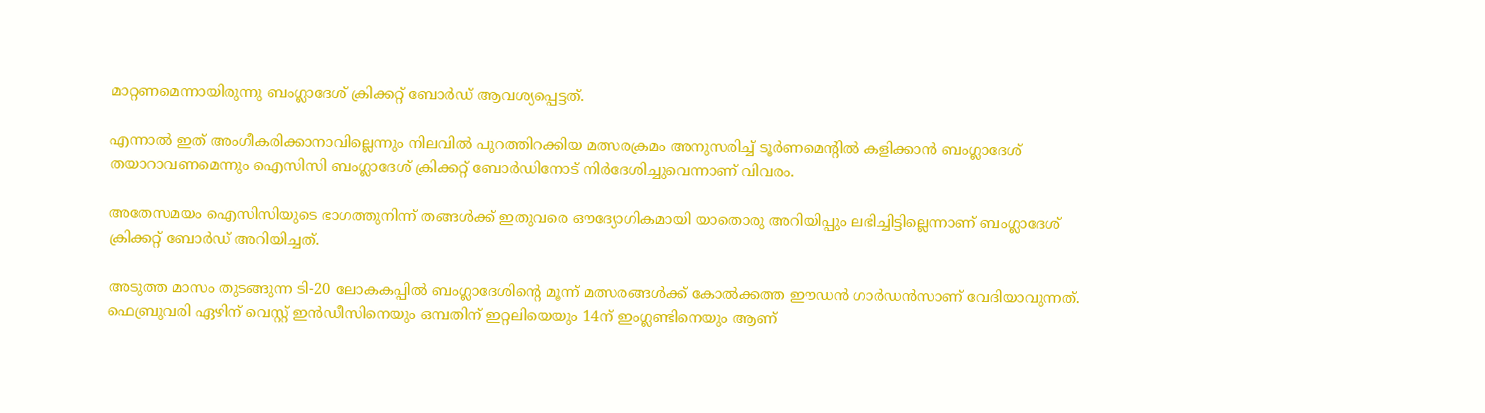മാറ്റണമെന്നായിരുന്നു ബംഗ്ലാദേശ് ക്രിക്കറ്റ് ബോര്‍ഡ് ആവശ്യപ്പെട്ടത്.

എന്നാല്‍ ഇത് അംഗീകരിക്കാനാവില്ലെന്നും നിലവില്‍ പുറത്തിറക്കിയ മത്സരക്രമം അനുസരിച്ച് ടൂര്‍ണമെന്‍റില്‍ കളിക്കാന്‍ ബംഗ്ലാദേശ് തയാറാവണമെന്നും ഐസിസി ബംഗ്ലാദേശ് ക്രിക്കറ്റ് ബോര്‍ഡിനോട് നിര്‍ദേശിച്ചുവെന്നാണ് വിവരം.

അതേസമയം ഐസിസിയുടെ ഭാഗത്തുനിന്ന് തങ്ങള്‍ക്ക് ഇതുവരെ ഔദ്യോഗികമായി യാതൊരു അറിയിപ്പും ലഭിച്ചിട്ടില്ലെന്നാണ് ബംഗ്ലാദേശ് ക്രിക്കറ്റ് ബോര്‍ഡ് അറിയിച്ചത്.

അടുത്ത മാസം തുടങ്ങുന്ന ടി-20 ലോകകപ്പില്‍ ബംഗ്ലാദേശിന്‍റെ മൂന്ന് മത്സരങ്ങള്‍ക്ക് കോല്‍ക്കത്ത ഈഡന്‍ ഗാര്‍ഡന്‍സാണ് വേദിയാവുന്നത്. ഫെബ്രുവരി ഏഴിന് വെസ്റ്റ് ഇന്‍ഡീസിനെയും ഒമ്പതിന് ഇറ്റലിയെയും 14ന് ഇംഗ്ലണ്ടിനെയും ആണ്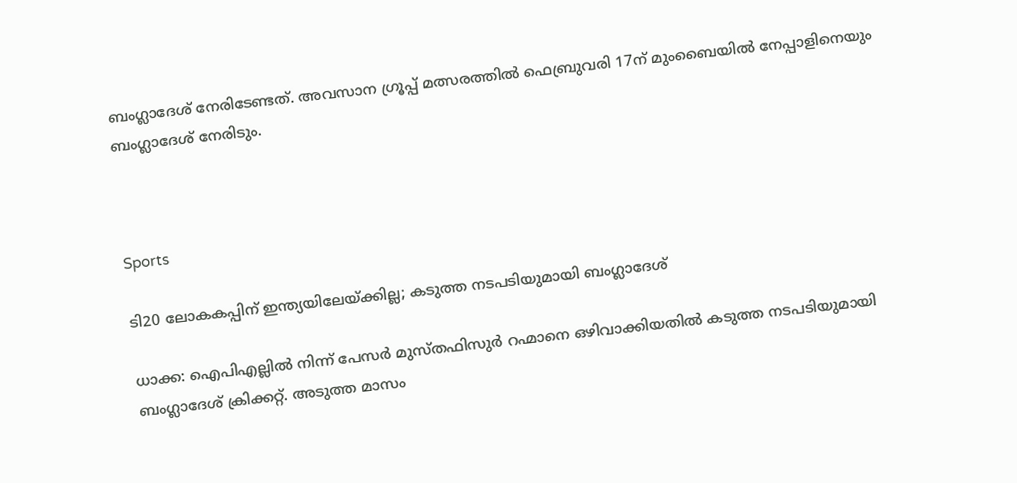ബംഗ്ലാദേശ് നേരിടേണ്ടത്. അവസാന ഗ്രൂപ്പ് മത്സരത്തില്‍ ഫെബ്രുവരി 17ന് മുംബൈയില്‍ നേപ്പാളിനെയും ബംഗ്ലാദേശ് നേരിടും.



Sports

ടി20 ലോകകപ്പിന് ഇന്ത്യയിലേയ്ക്കില്ല; കടുത്ത നടപടിയുമായി ബംഗ്ലാദേശ്‌

ധാക്ക: ഐപിഎല്ലിൽ നിന്ന് പേസർ മുസ്തഫിസുർ റഹ്മാനെ ഒഴിവാക്കിയതിൽ കടുത്ത നടപടിയുമായി ബംഗ്ലാദേശ് ക്രിക്കറ്റ്. അടുത്ത മാസം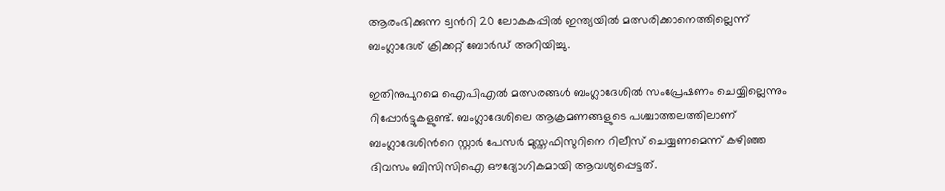ആരംഭിക്കുന്ന ട്വന്‍റി 20 ലോകകപ്പിൽ ഇന്ത്യയിൽ മത്സരിക്കാനെത്തില്ലെന്ന് ബംഗ്ലാദേശ് ക്രിക്കറ്റ് ബോർഡ് അറിയിച്ചു.

ഇതിനുപുറമെ ഐപിഎൽ മത്സരങ്ങൾ ബംഗ്ലാദേശിൽ സംപ്രേഷണം ചെയ്യില്ലെന്നും റിപ്പോർട്ടുകളുണ്ട്. ബംഗ്ലാദേശിലെ ആക്രമണങ്ങളുടെ പശ്ചാത്തലത്തിലാണ് ബംഗ്ലാദേശിന്‍റെ സ്റ്റാര്‍ പേസര്‍ മുസ്തഫിസുറിനെ റിലീസ് ചെയ്യണമെന്ന് കഴിഞ്ഞ ദിവസം ബിസിസിഐ ഔദ്യോഗികമായി ആവശ്യപ്പെട്ടത്.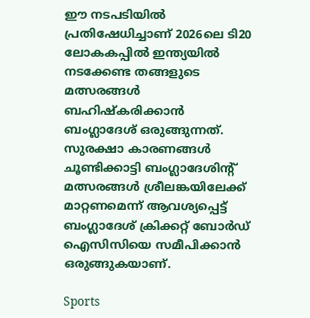ഈ നടപടിയിൽ പ്രതിഷേധിച്ചാണ് 2026ലെ ടി20 ലോകകപ്പിൽ ഇന്ത്യയിൽ നടക്കേണ്ട തങ്ങളുടെ മത്സരങ്ങൾ ബഹിഷ്കരിക്കാൻ ബംഗ്ലാദേശ് ഒരുങ്ങുന്നത്. സുരക്ഷാ കാരണങ്ങൾ ചൂണ്ടിക്കാട്ടി ബംഗ്ലാദേശിന്‍റ് മത്സരങ്ങൾ ശ്രീലങ്കയിലേക്ക് മാറ്റണമെന്ന് ആവശ്യപ്പെട്ട് ബംഗ്ലാദേശ് ക്രിക്കറ്റ് ബോർഡ് ഐസിസിയെ സമീപിക്കാൻ ഒരുങ്ങുകയാണ്.

Sports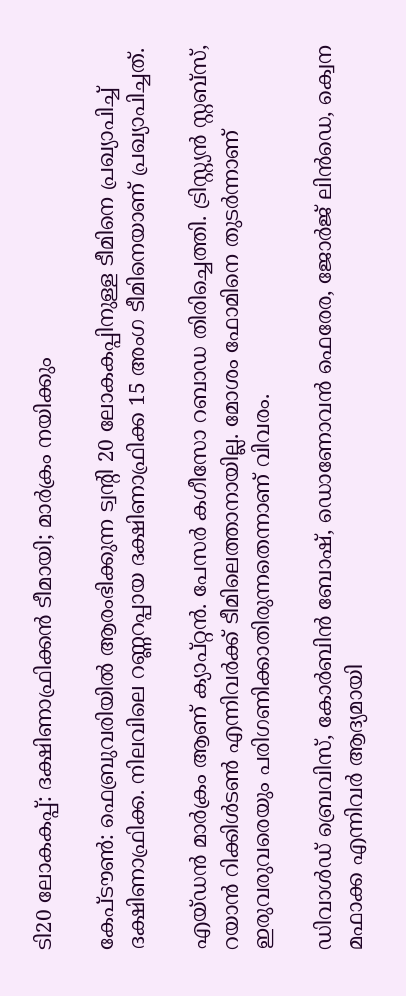ടി20 ലോകകപ്പ്: ദക്ഷിണാഫ്രിക്കൻ ടീമായി; മാർക്രം നയിക്കും

കേപ്ടൗൺ: ഫെബ്രുവരിയിൽ ആരംഭിക്കുന്ന ട്വന്‍റി 20 ലോകകപ്പിനുള്ള ടീമിനെ പ്രഖ്യാപിച്ച് ദക്ഷിണാഫ്രിക്ക. നിലവിലെ റണ്ണറപ്പായ ദക്ഷിണാഫ്രിക്ക 15 അംഗ ടീമിനെയാണ് പ്രഖ്യാപിച്ചത്.

എയ്ഡൻ മാർക്രം ആണ് ക്യാപ്റ്റൻ. പേസർ കഗീസോ റബാഡ തിരിച്ചെത്തി. ട്രിസ്റ്റ്യൻ സ്റ്റബ്സ്, റയാൻ‌ റിക്കിൾടൺ എന്നിവർക്ക് ടീമിലെത്താനായില്ല. മോശം ഫോമിനെ തുടർന്നാണ് ഇരുവരുവരെയും പരിഗണിക്കാതിരുന്നതെന്നാണ് വിവരം.

ഡിവാൾഡ് ബ്രെവിസ്, കോർബിൻ ബോഷ്, ഡൊണോവൻ ഫെരേര, ജോർജ് ലിൻഡെ, ക്വെന മഫാക്ക എന്നിവർ ആദ്യമായി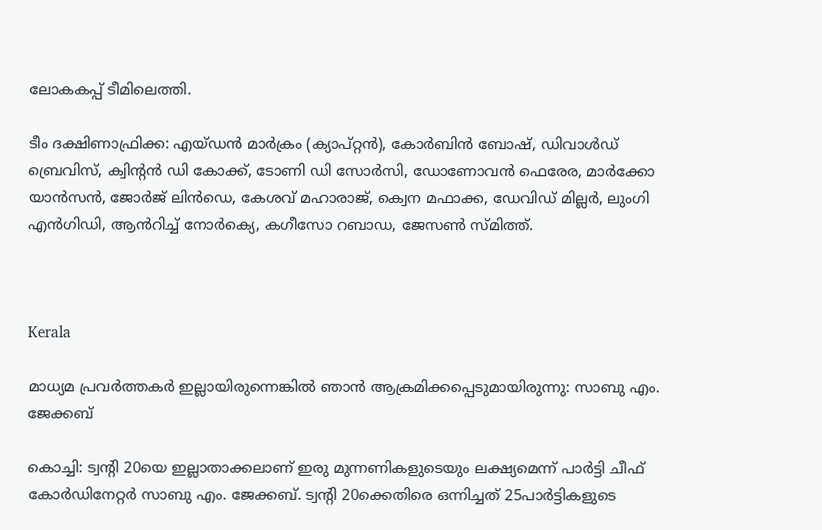ലോകകപ്പ് ടീമിലെത്തി.

ടീം ദക്ഷിണാഫ്രിക്ക: എയ്ഡൻ മാർക്രം (ക്യാപ്റ്റൻ), കോർബിൻ ബോഷ്, ഡിവാൾഡ് ബ്രെവിസ്, ക്വിന്‍റൻ ഡി കോക്ക്, ടോണി ഡി സോർസി, ഡോണോവൻ ഫെരേര, മാർക്കോ യാൻസൻ, ജോർജ് ലിൻഡെ, കേശവ് മഹാരാജ്, ക്വെന മഫാക്ക, ഡേവിഡ് മില്ലർ, ലുംഗി എൻ‌ഗിഡി, ആൻ‌റിച്ച് നോർക്യെ, കഗീസോ റബാഡ, ജേസൺ‌ സ്മിത്ത്.



Kerala

മാധ്യമ പ്രവർത്തകർ ഇല്ലായിരുന്നെങ്കിൽ ഞാൻ ആക്രമിക്കപ്പെടുമായിരുന്നു: സാബു എം. ജേക്കബ്

കൊച്ചി: ട്വന്‍റി 20യെ ഇല്ലാതാക്കലാണ് ഇരു മുന്നണികളുടെയും ലക്ഷ്യമെന്ന് പാർട്ടി ചീഫ് കോർഡിനേറ്റർ സാബു എം. ജേക്കബ്. ട്വന്‍റി 20ക്കെതിരെ ഒന്നിച്ചത് 25പാർട്ടികളുടെ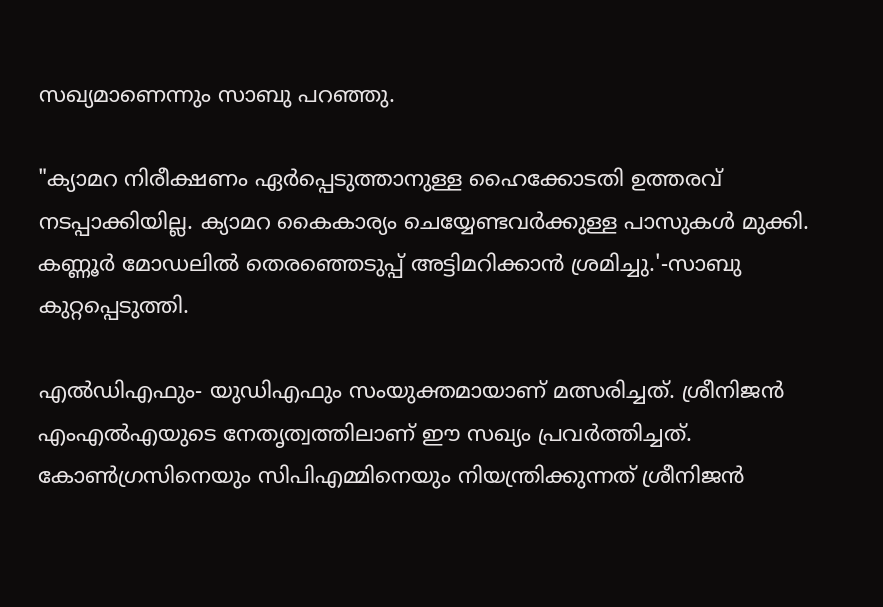സഖ്യമാണെന്നും സാബു പറഞ്ഞു.

"ക്യാമറ നിരീക്ഷണം ഏർപ്പെടുത്താനുള്ള ഹൈക്കോടതി ഉത്തരവ് നടപ്പാക്കിയില്ല. ക്യാമറ കൈകാര്യം ചെയ്യേണ്ടവർക്കുള്ള പാസുകൾ മുക്കി. കണ്ണൂർ മോഡലിൽ തെരഞ്ഞെടുപ്പ് അട്ടിമറിക്കാൻ ശ്രമിച്ചു.'-സാബു കുറ്റപ്പെടുത്തി.

എൽഡിഎഫും- യുഡിഎഫും സംയുക്തമായാണ് മത്സരിച്ചത്. ശ്രീനിജൻ എംഎൽഎയുടെ നേതൃത്വത്തിലാണ് ഈ സഖ്യം പ്രവർത്തിച്ചത്. കോൺഗ്രസിനെയും സിപിഎമ്മിനെയും നിയന്ത്രിക്കുന്നത് ശ്രീനിജൻ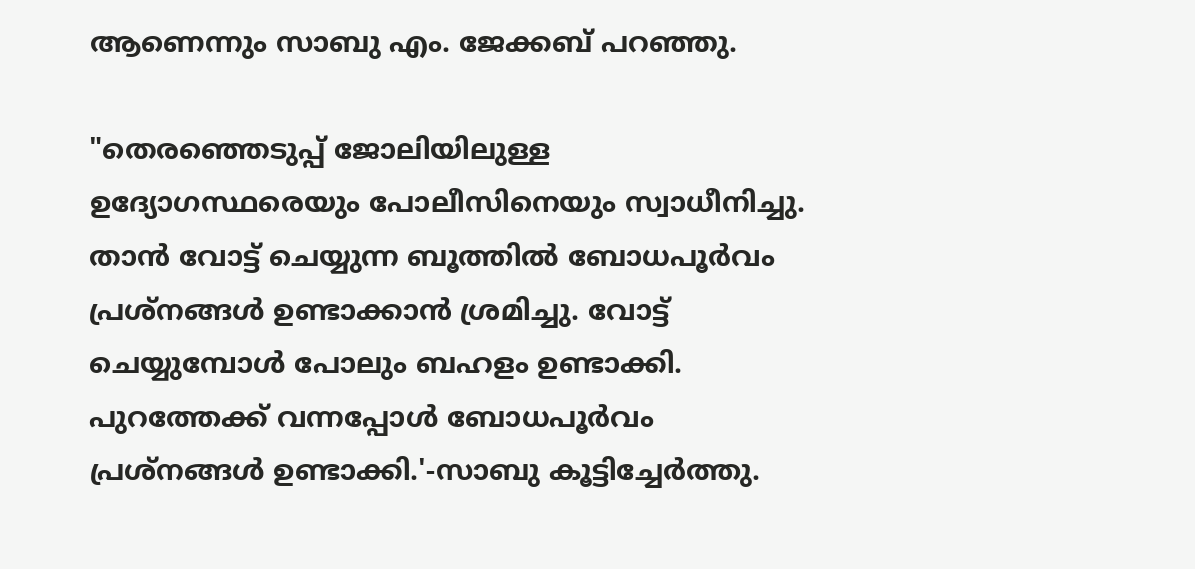ആണെന്നും സാബു എം. ജേക്കബ് പറഞ്ഞു.

"തെരഞ്ഞെടുപ്പ് ജോലിയിലുള്ള ഉദ്യോഗസ്ഥരെയും പോലീസിനെയും സ്വാധീനിച്ചു. താൻ വോട്ട് ചെയ്യുന്ന ബൂത്തിൽ ബോധപൂർവം പ്രശ്നങ്ങൾ ഉണ്ടാക്കാൻ ശ്രമിച്ചു. വോട്ട് ചെയ്യുമ്പോൾ പോലും ബഹളം ഉണ്ടാക്കി. പുറത്തേക്ക് വന്നപ്പോൾ ബോധപൂർവം പ്രശ്നങ്ങൾ ഉണ്ടാക്കി.'-സാബു കൂട്ടിച്ചേർത്തു.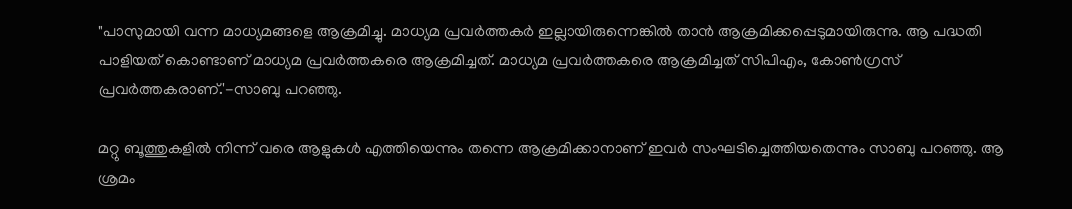"പാസുമായി വന്ന മാധ്യമങ്ങളെ ആക്രമിച്ചു. മാധ്യമ പ്രവർത്തകർ ഇല്ലായിരുന്നെങ്കിൽ താൻ ആക്രമിക്കപ്പെടുമായിരുന്നു. ആ പദ്ധതി പാളിയത് കൊണ്ടാണ് മാധ്യമ പ്രവർത്തകരെ ആക്രമിച്ചത്. മാധ്യമ പ്രവർത്തകരെ ആക്രമിച്ചത് സിപിഎം, കോൺഗ്രസ് പ്രവർത്തകരാണ്.'-സാബു പറഞ്ഞു.

മറ്റു ബൂത്തുകളിൽ നിന്ന് വരെ ആളുകൾ എത്തിയെന്നും തന്നെ ആക്രമിക്കാനാണ് ഇവർ സംഘടിച്ചെത്തിയതെന്നും സാബു പറഞ്ഞു. ആ ശ്രമം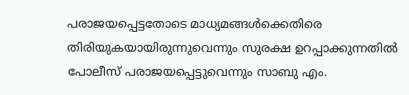പരാജയപ്പെട്ടതോടെ മാധ്യമങ്ങൾക്കെതിരെ തിരിയുകയായിരുന്നുവെന്നും സുരക്ഷ ഉറപ്പാക്കുന്നതിൽ പോലീസ് പരാജയപ്പെട്ടുവെന്നും സാബു എം.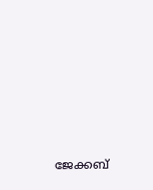ജേക്കബ്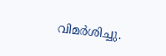വിമർശിച്ചു.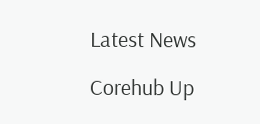Latest News

Corehub Up